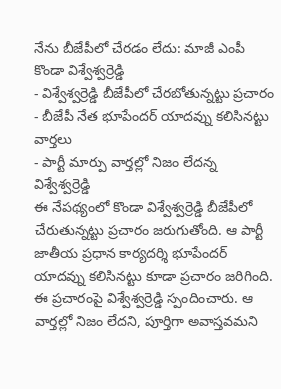నేను బీజేపీలో చేరడం లేదు: మాజీ ఎంపీ కొండా విశ్వేశ్వర్రెడ్డి
- విశ్వేశ్వర్రెడ్డి బీజేపీలో చేరబోతున్నట్టు ప్రచారం
- బీజేపీ నేత భూపేందర్ యాదవ్ను కలిసినట్టు వార్తలు
- పార్టీ మార్పు వార్తల్లో నిజం లేదన్న విశ్వేశ్వర్రెడ్డి
ఈ నేపథ్యంలో కొండా విశ్వేశ్వర్రెడ్డి బీజేపీలో చేరుతున్నట్టు ప్రచారం జరుగుతోంది. ఆ పార్టీ జాతీయ ప్రధాన కార్యదర్శి భూపేందర్ యాదవ్ను కలిసినట్టు కూడా ప్రచారం జరిగింది. ఈ ప్రచారంపై విశ్వేశ్వర్రెడ్డి స్పందించారు. ఆ వార్తల్లో నిజం లేదని, పూర్తిగా అవాస్తవమని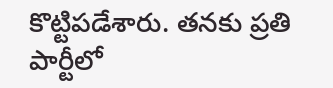కొట్టిపడేశారు. తనకు ప్రతి పార్టీలో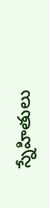స్నేహితులు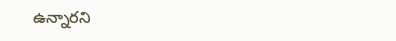ఉన్నారని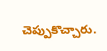చెప్పుకొచ్చారు.